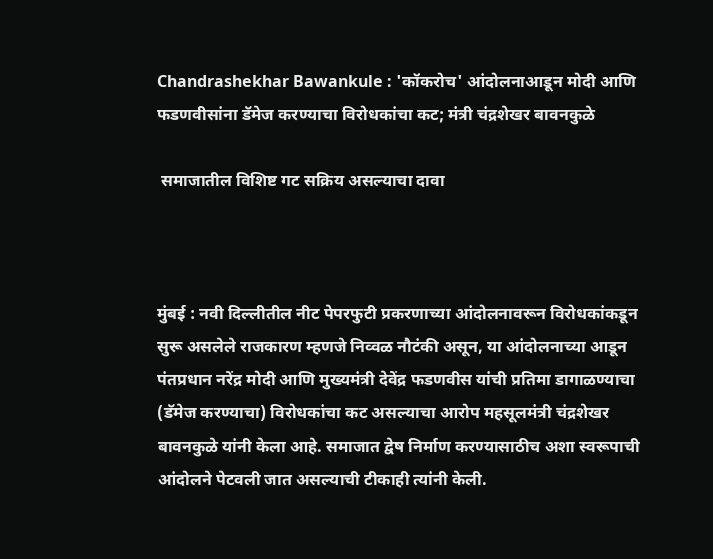Chandrashekhar Bawankule : 'कॉकरोच' आंदोलनाआडून मोदी आणि फडणवीसांना डॅमेज करण्याचा विरोधकांचा कट; मंत्री चंद्रशेखर बावनकुळे

 समाजातील विशिष्ट गट सक्रिय असल्याचा दावा



मुंबई : नवी दिल्लीतील नीट पेपरफुटी प्रकरणाच्या आंदोलनावरून विरोधकांकडून सुरू असलेले राजकारण म्हणजे निव्वळ नौटंकी असून, या आंदोलनाच्या आडून पंतप्रधान नरेंद्र मोदी आणि मुख्यमंत्री देवेंद्र फडणवीस यांची प्रतिमा डागाळण्याचा (डॅमेज करण्याचा) विरोधकांचा कट असल्याचा आरोप महसूलमंत्री चंद्रशेखर बावनकुळे यांनी केला आहे. समाजात द्वेष निर्माण करण्यासाठीच अशा स्वरूपाची आंदोलने पेटवली जात असल्याची टीकाही त्यांनी केली.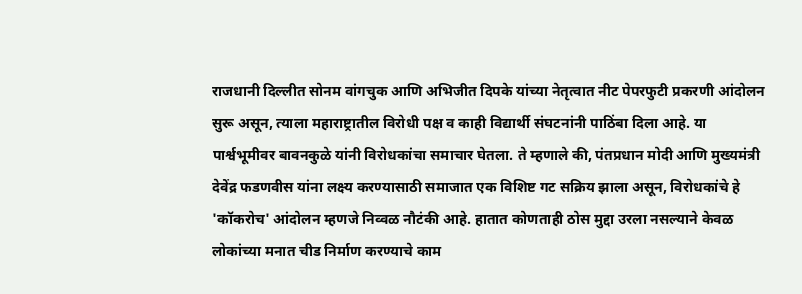राजधानी दिल्लीत सोनम वांगचुक आणि अभिजीत दिपके यांच्या नेतृत्वात नीट पेपरफुटी प्रकरणी आंदोलन सुरू असून, त्याला महाराष्ट्रातील विरोधी पक्ष व काही विद्यार्थी संघटनांनी पाठिंबा दिला आहे. या पार्श्वभूमीवर बावनकुळे यांनी विरोधकांचा समाचार घेतला. ते म्हणाले की, पंतप्रधान मोदी आणि मुख्यमंत्री देवेंद्र फडणवीस यांना लक्ष्य करण्यासाठी समाजात एक विशिष्ट गट सक्रिय झाला असून, विरोधकांचे हे 'कॉकरोच' आंदोलन म्हणजे निव्वळ नौटंकी आहे. हातात कोणताही ठोस मुद्दा उरला नसल्याने केवळ लोकांच्या मनात चीड निर्माण करण्याचे काम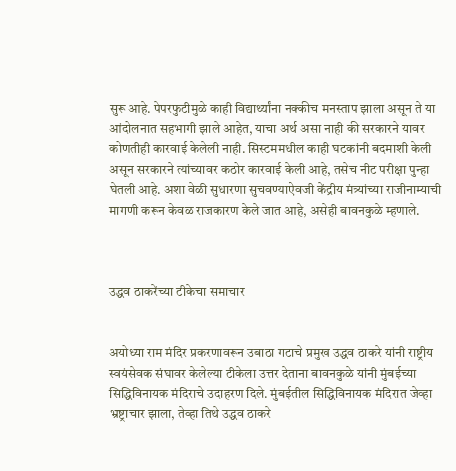सुरू आहे. पेपरफुटीमुळे काही विद्यार्थ्यांना नक्कीच मनस्ताप झाला असून ते या आंदोलनात सहभागी झाले आहेत, याचा अर्थ असा नाही की सरकारने यावर कोणतीही कारवाई केलेली नाही. सिस्टममधील काही घटकांनी बदमाशी केली असून सरकारने त्यांच्यावर कठोर कारवाई केली आहे, तसेच नीट परीक्षा पुन्हा घेतली आहे. अशा वेळी सुधारणा सुचवण्याऐवजी केंद्रीय मंत्र्यांच्या राजीनाम्याची मागणी करून केवळ राजकारण केले जात आहे, असेही बावनकुळे म्हणाले.



उद्धव ठाकरेंच्या टीकेचा समाचार


अयोध्या राम मंदिर प्रकरणावरून उबाठा गटाचे प्रमुख उद्धव ठाकरे यांनी राष्ट्रीय स्वयंसेवक संघावर केलेल्या टीकेला उत्तर देताना बावनकुळे यांनी मुंबईच्या सिद्धिविनायक मंदिराचे उदाहरण दिले. मुंबईतील सिद्धिविनायक मंदिरात जेव्हा भ्रष्ट्राचार झाला, तेव्हा तिथे उद्धव ठाकरे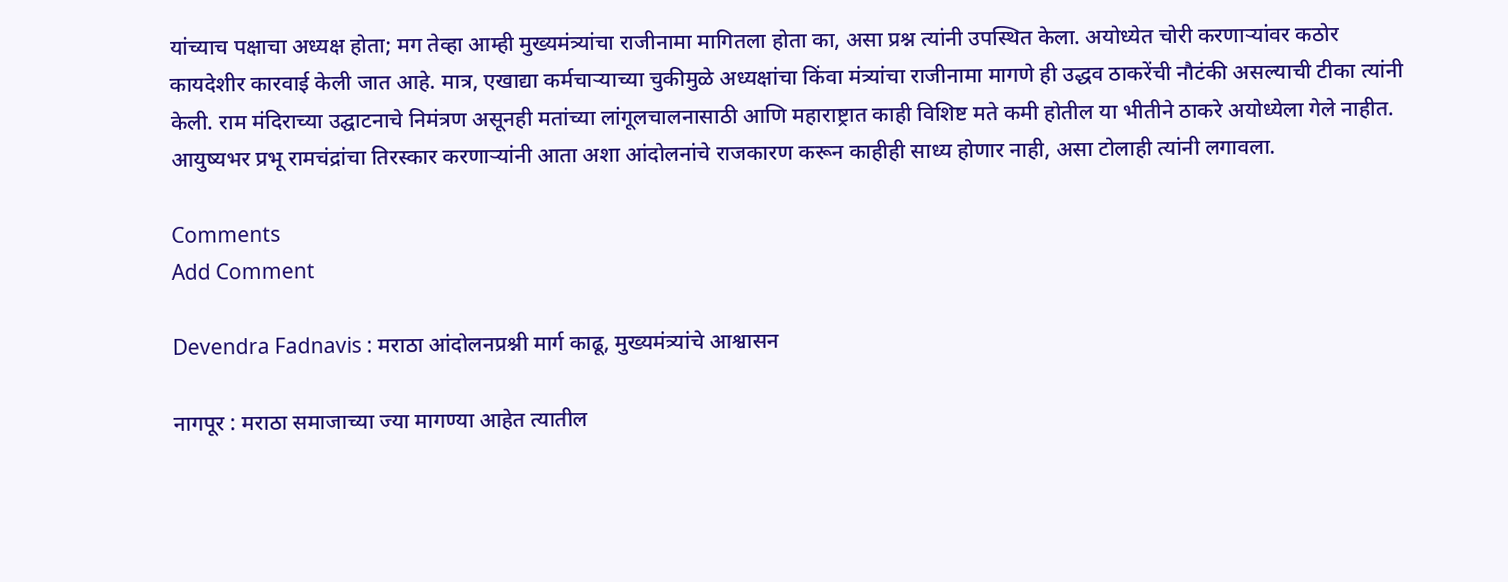यांच्याच पक्षाचा अध्यक्ष होता; मग तेव्हा आम्ही मुख्यमंत्र्यांचा राजीनामा मागितला होता का, असा प्रश्न त्यांनी उपस्थित केला. अयोध्येत चोरी करणाऱ्यांवर कठोर कायदेशीर कारवाई केली जात आहे. मात्र, एखाद्या कर्मचाऱ्याच्या चुकीमुळे अध्यक्षांचा किंवा मंत्र्यांचा राजीनामा मागणे ही उद्धव ठाकरेंची नौटंकी असल्याची टीका त्यांनी केली. राम मंदिराच्या उद्घाटनाचे निमंत्रण असूनही मतांच्या लांगूलचालनासाठी आणि महाराष्ट्रात काही विशिष्ट मते कमी होतील या भीतीने ठाकरे अयोध्येला गेले नाहीत. आयुष्यभर प्रभू रामचंद्रांचा तिरस्कार करणाऱ्यांनी आता अशा आंदोलनांचे राजकारण करून काहीही साध्य होणार नाही, असा टोलाही त्यांनी लगावला.

Comments
Add Comment

Devendra Fadnavis : मराठा आंदोलनप्रश्नी मार्ग काढू, मुख्यमंत्र्यांचे आश्वासन

नागपूर : मराठा समाजाच्या ज्या मागण्या आहेत त्यातील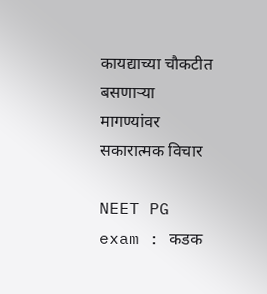कायद्याच्या चौकटीत बसणाऱ्या मागण्यांवर सकारात्मक विचार

NEET PG exam : कडक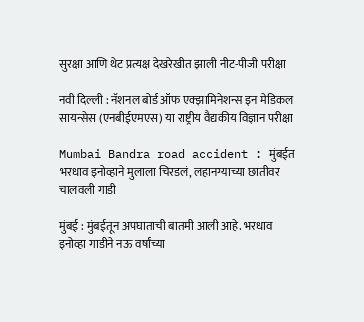सुरक्षा आणि थेट प्रत्यक्ष देखरेखीत झाली नीट-पीजी परीक्षा

नवी दिल्ली : नॅशनल बोर्ड ऑफ एक्झामिनेशन्स इन मेडिकल सायन्सेस (एनबीईएमएस) या राष्ट्रीय वैद्यकीय विज्ञान परीक्षा

Mumbai Bandra road accident : मुंबईत भरधाव इनोव्हाने मुलाला चिरडलं, लहानग्याच्या छातीवर चालवली गाडी

मुंबई : मुंबईतून अपघाताची बातमी आली आहे. भरधाव इनोव्हा गाडीने नऊ वर्षांच्या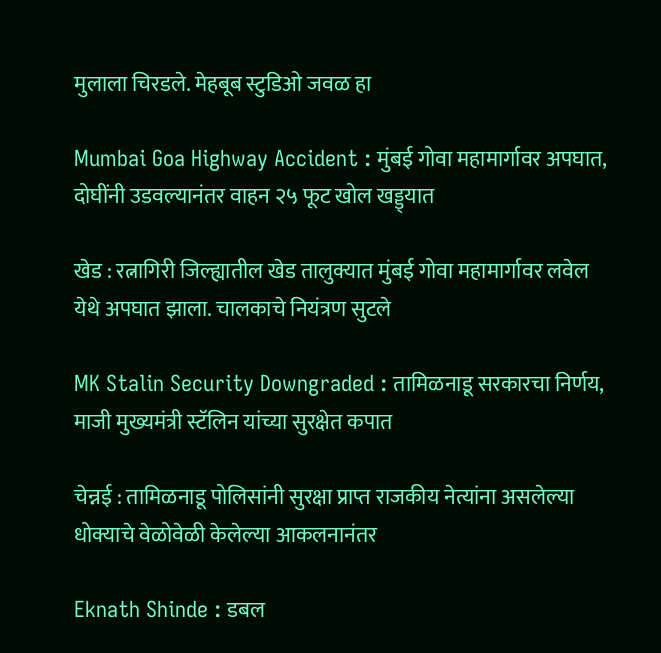मुलाला चिरडले. मेहबूब स्टुडिओ जवळ हा

Mumbai Goa Highway Accident : मुंबई गोवा महामार्गावर अपघात, दोघींनी उडवल्यानंतर वाहन २५ फूट खोल खड्ड्यात

खेड : रत्नागिरी जिल्ह्यातील खेड तालुक्यात मुंबई गोवा महामार्गावर लवेल येथे अपघात झाला. चालकाचे नियंत्रण सुटले

MK Stalin Security Downgraded : तामिळनाडू सरकारचा निर्णय, माजी मुख्यमंत्री स्टॅलिन यांच्या सुरक्षेत कपात

चेन्नई : तामिळनाडू पोलिसांनी सुरक्षा प्राप्त राजकीय नेत्यांना असलेल्या धोक्याचे वेळोवेळी केलेल्या आकलनानंतर

Eknath Shinde : डबल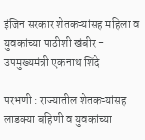इंजिन सरकार शेतकऱ्यांसह महिला व युवकांच्या पाठीशी खंबीर - उपमुख्यमंत्री एकनाथ शिंदे

परभणी : राज्यातील शेतकऱ्यांसह लाडक्या बहिणी व युवकांच्या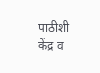पाठीशी केंद्र व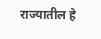राज्यातील हे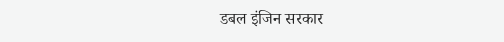डबल इंजिन सरकार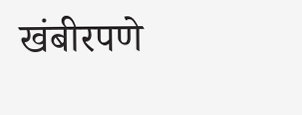खंबीरपणे